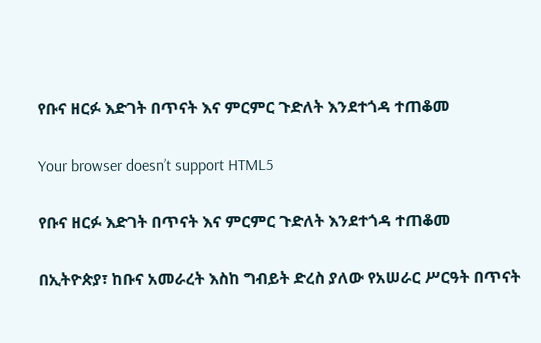የቡና ዘርፉ እድገት በጥናት እና ምርምር ጉድለት እንደተጎዳ ተጠቆመ

Your browser doesn’t support HTML5

የቡና ዘርፉ እድገት በጥናት እና ምርምር ጉድለት እንደተጎዳ ተጠቆመ

በኢትዮጵያ፣ ከቡና አመራረት እስከ ግብይት ድረስ ያለው የአሠራር ሥርዓት በጥናት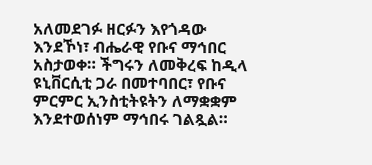አለመደገፉ ዘርፉን እየጎዳው እንደኾነ፣ ብሔራዊ የቡና ማኅበር አስታወቀ። ችግሩን ለመቅረፍ ከዲላ ዩኒቨርሲቲ ጋራ በመተባበር፣ የቡና ምርምር ኢንስቲትዩትን ለማቋቋም እንደተወሰነም ማኅበሩ ገልጿል።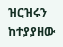ዝርዝሩን ከተያያዘው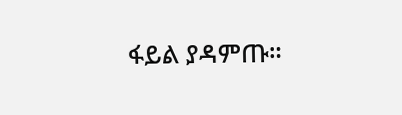ፋይል ያዳምጡ።